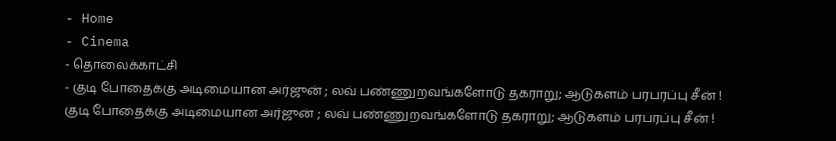- Home
- Cinema
- தொலைக்காட்சி
- குடி போதைக்கு அடிமையான அர்ஜுன் ; லவ் பண்ணுறவங்களோடு தகராறு; ஆடுகளம் பரபரப்பு சீன் !
குடி போதைக்கு அடிமையான அர்ஜுன் ; லவ் பண்ணுறவங்களோடு தகராறு; ஆடுகளம் பரபரப்பு சீன் !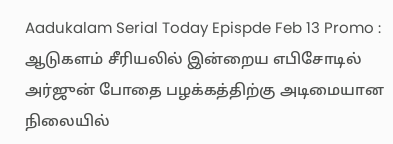Aadukalam Serial Today Epispde Feb 13 Promo : ஆடுகளம் சீரியலில் இன்றைய எபிசோடில் அர்ஜுன் போதை பழக்கத்திற்கு அடிமையான நிலையில்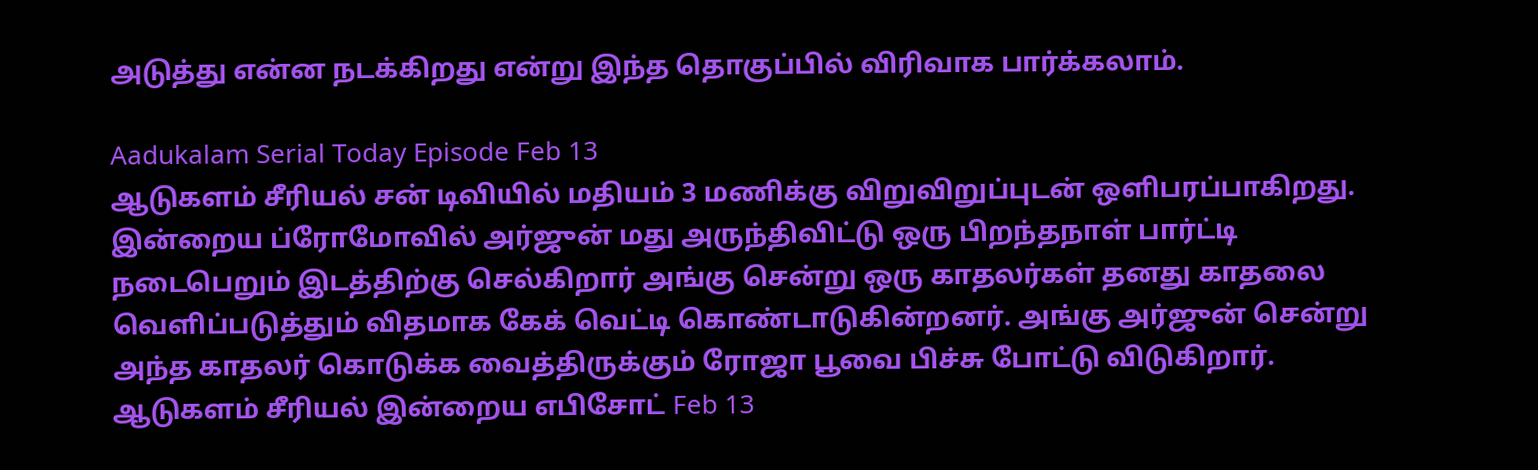அடுத்து என்ன நடக்கிறது என்று இந்த தொகுப்பில் விரிவாக பார்க்கலாம்.

Aadukalam Serial Today Episode Feb 13
ஆடுகளம் சீரியல் சன் டிவியில் மதியம் 3 மணிக்கு விறுவிறுப்புடன் ஒளிபரப்பாகிறது. இன்றைய ப்ரோமோவில் அர்ஜுன் மது அருந்திவிட்டு ஒரு பிறந்தநாள் பார்ட்டி நடைபெறும் இடத்திற்கு செல்கிறார் அங்கு சென்று ஒரு காதலர்கள் தனது காதலை வெளிப்படுத்தும் விதமாக கேக் வெட்டி கொண்டாடுகின்றனர். அங்கு அர்ஜுன் சென்று அந்த காதலர் கொடுக்க வைத்திருக்கும் ரோஜா பூவை பிச்சு போட்டு விடுகிறார்.
ஆடுகளம் சீரியல் இன்றைய எபிசோட் Feb 13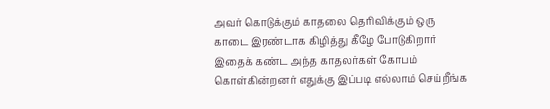அவர் கொடுக்கும் காதலை தெரிவிக்கும் ஒரு காடை இரண்டாக கிழித்து கீழே போடுகிறார் இதைக் கண்ட அந்த காதலர்கள் கோபம் கொள்கின்றனர் எதுக்கு இப்படி எல்லாம் செய்றீங்க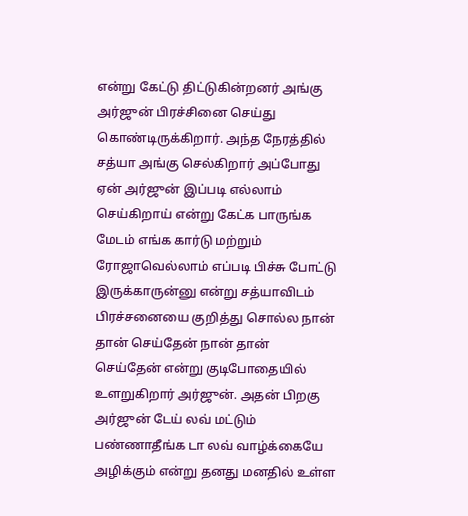என்று கேட்டு திட்டுகின்றனர் அங்கு அர்ஜுன் பிரச்சினை செய்து கொண்டிருக்கிறார். அந்த நேரத்தில் சத்யா அங்கு செல்கிறார் அப்போது ஏன் அர்ஜுன் இப்படி எல்லாம் செய்கிறாய் என்று கேட்க பாருங்க மேடம் எங்க கார்டு மற்றும் ரோஜாவெல்லாம் எப்படி பிச்சு போட்டு இருக்காருன்னு என்று சத்யாவிடம் பிரச்சனையை குறித்து சொல்ல நான் தான் செய்தேன் நான் தான் செய்தேன் என்று குடிபோதையில் உளறுகிறார் அர்ஜுன். அதன் பிறகு அர்ஜுன் டேய் லவ் மட்டும் பண்ணாதீங்க டா லவ் வாழ்க்கையே அழிக்கும் என்று தனது மனதில் உள்ள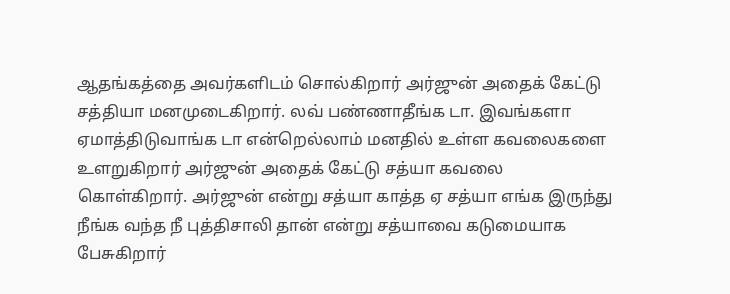ஆதங்கத்தை அவர்களிடம் சொல்கிறார் அர்ஜுன் அதைக் கேட்டு சத்தியா மனமுடைகிறார். லவ் பண்ணாதீங்க டா. இவங்களா ஏமாத்திடுவாங்க டா என்றெல்லாம் மனதில் உள்ள கவலைகளை உளறுகிறார் அர்ஜுன் அதைக் கேட்டு சத்யா கவலை கொள்கிறார். அர்ஜுன் என்று சத்யா காத்த ஏ சத்யா எங்க இருந்து நீங்க வந்த நீ புத்திசாலி தான் என்று சத்யாவை கடுமையாக பேசுகிறார்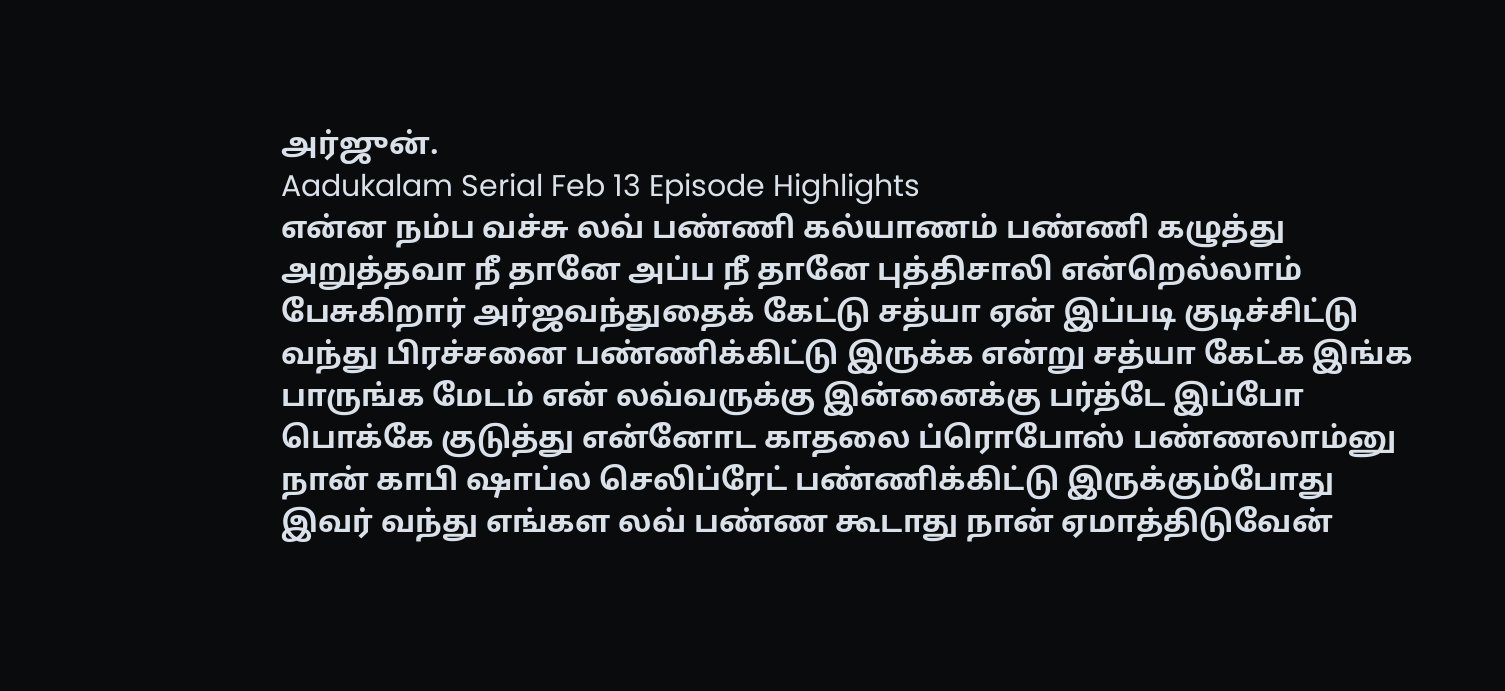அர்ஜுன்.
Aadukalam Serial Feb 13 Episode Highlights
என்ன நம்ப வச்சு லவ் பண்ணி கல்யாணம் பண்ணி கழுத்து அறுத்தவா நீ தானே அப்ப நீ தானே புத்திசாலி என்றெல்லாம் பேசுகிறார் அர்ஜவந்துதைக் கேட்டு சத்யா ஏன் இப்படி குடிச்சிட்டு வந்து பிரச்சனை பண்ணிக்கிட்டு இருக்க என்று சத்யா கேட்க இங்க பாருங்க மேடம் என் லவ்வருக்கு இன்னைக்கு பர்த்டே இப்போ பொக்கே குடுத்து என்னோட காதலை ப்ரொபோஸ் பண்ணலாம்னு நான் காபி ஷாப்ல செலிப்ரேட் பண்ணிக்கிட்டு இருக்கும்போது இவர் வந்து எங்கள லவ் பண்ண கூடாது நான் ஏமாத்திடுவேன்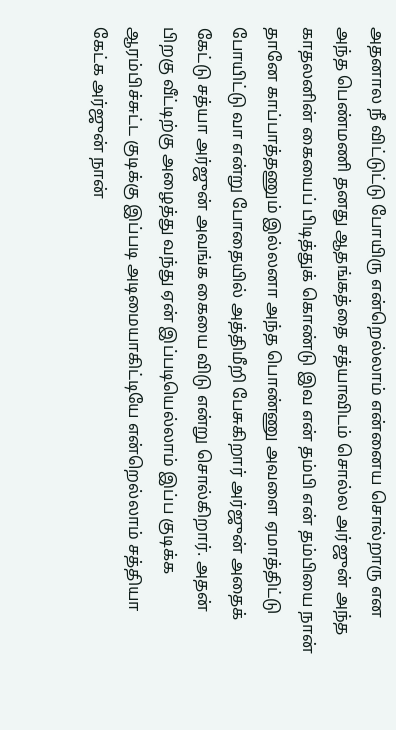அதனால நீ விட்டுட்டு போயிரு என்றெல்லாம் என்னைய சொல்றாரு என அந்த பெண்மணி தனது ஆதங்கத்தை சத்யாவிடம் சொல்ல அர்ஜுன் அந்த காதலனின் கையைப் பிடித்துக் கொண்டு இவ என் தம்பி என் தம்பியை நான் தானே காப்பாத்தணும் இல்லனா அந்த பொண்ணு அவளை ஏமாத்திட்டு போயிட்டு வா என்று போதையில் அத்திமீறி பேசுகிறார் அர்ஜுன் அதைக் கேட்டு சத்யா அர்ஜுன் அவங்க கையை விடு என்று சொல்கிறார். அதன் பிறகு வீட்டிற்கு அழைத்து வந்து ஏன் இப்படியெல்லாம் இப்ப குடிக்க ஆரம்பிச்சுட்ட குடிக்கு இப்படி அடிமையாகிட்டியே என்றெல்லாம் சத்தியா கேட்க அர்ஜுன் நான்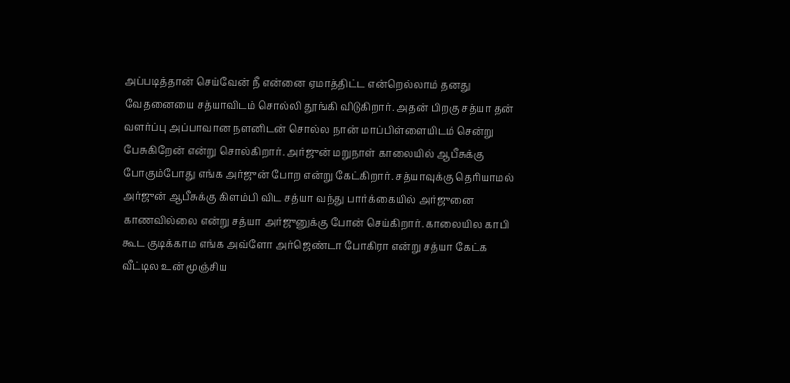அப்படித்தான் செய்வேன் நீ என்னை ஏமாத்திட்ட என்றெல்லாம் தனது வேதனையை சத்யாவிடம் சொல்லி தூங்கி விடுகிறார். அதன் பிறகு சத்யா தன் வளர்ப்பு அப்பாவான நளனிடன் சொல்ல நான் மாப்பிள்ளையிடம் சென்று பேசுகிறேன் என்று சொல்கிறார். அர்ஜுன் மறுநாள் காலையில் ஆபீசுக்கு போகும்போது எங்க அர்ஜுன் போற என்று கேட்கிறார். சத்யாவுக்கு தெரியாமல் அர்ஜுன் ஆபீசுக்கு கிளம்பி விட சத்யா வந்து பார்க்கையில் அர்ஜுனை காணவில்லை என்று சத்யா அர்ஜுனுக்கு போன் செய்கிறார். காலையில காபி கூட குடிக்காம எங்க அவ்ளோ அர்ஜெண்டா போகிரா என்று சத்யா கேட்க வீட்டில உன் மூஞ்சிய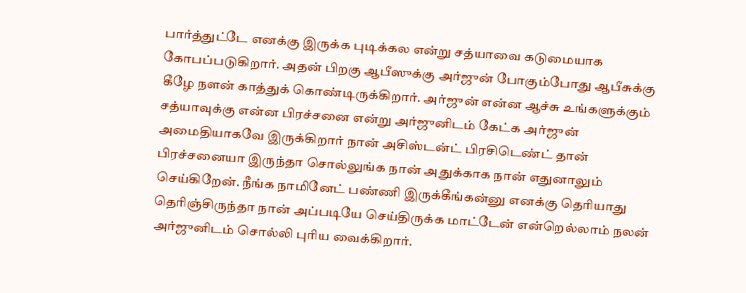பார்த்துட்டே எனக்கு இருக்க புடிக்கல என்று சத்யாவை கடுமையாக கோபப்படுகிறார். அதன் பிறகு ஆபீஸுக்கு அர்ஜுன் போகும்போது ஆபீசுக்கு கீழே நளன் காத்துக் கொண்டிருக்கிறார். அர்ஜுன் என்ன ஆச்சு உங்களுக்கும் சத்யாவுக்கு என்ன பிரச்சனை என்று அர்ஜுனிடம் கேட்க அர்ஜுன் அமைதியாகவே இருக்கிறார் நான் அசிஸ்டன்ட் பிரசிடெண்ட் தான் பிரச்சனையா இருந்தா சொல்லுங்க நான் அதுக்காக நான் எதுனாலும் செய்கிறேன். நீங்க நாமினேட் பண்ணி இருக்கீங்கன்னு எனக்கு தெரியாது தெரிஞ்சிருந்தா நான் அப்படியே செய்திருக்க மாட்டேன் என்றெல்லாம் நலன் அர்ஜுனிடம் சொல்லி புரிய வைக்கிறார்.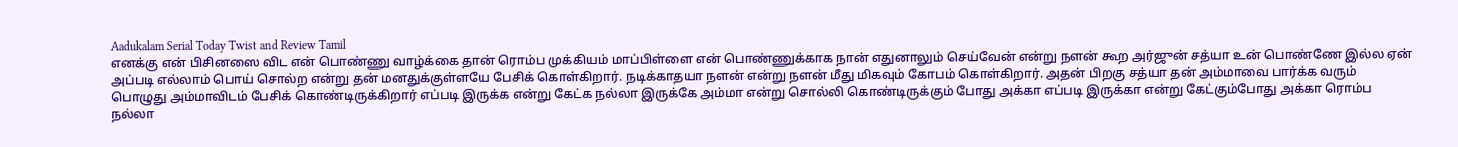Aadukalam Serial Today Twist and Review Tamil
எனக்கு என் பிசினஸை விட என் பொண்ணு வாழ்க்கை தான் ரொம்ப முக்கியம் மாப்பிள்ளை என் பொண்ணுக்காக நான் எதுனாலும் செய்வேன் என்று நளன் கூற அர்ஜுன் சத்யா உன் பொண்ணே இல்ல ஏன் அப்படி எல்லாம் பொய் சொல்ற என்று தன் மனதுக்குள்ளயே பேசிக் கொள்கிறார். நடிக்காதயா நளன் என்று நளன் மீது மிகவும் கோபம் கொள்கிறார். அதன் பிறகு சத்யா தன் அம்மாவை பார்க்க வரும் பொழுது அம்மாவிடம் பேசிக் கொண்டிருக்கிறார் எப்படி இருக்க என்று கேட்க நல்லா இருக்கே அம்மா என்று சொல்லி கொண்டிருக்கும் போது அக்கா எப்படி இருக்கா என்று கேட்கும்போது அக்கா ரொம்ப நல்லா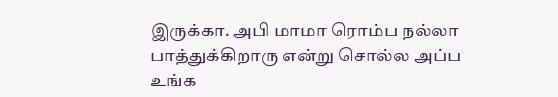இருக்கா. அபி மாமா ரொம்ப நல்லா பாத்துக்கிறாரு என்று சொல்ல அப்ப உங்க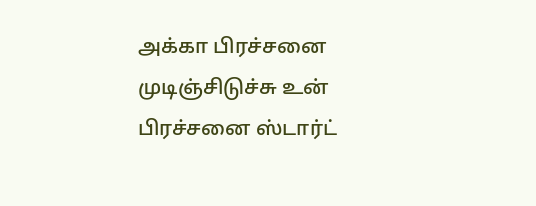அக்கா பிரச்சனை முடிஞ்சிடுச்சு உன் பிரச்சனை ஸ்டார்ட்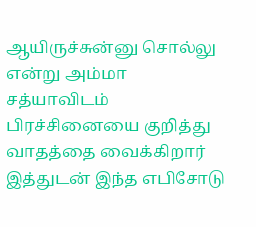ஆயிருச்சுன்னு சொல்லு என்று அம்மா சத்யாவிடம் பிரச்சினையை குறித்து வாதத்தை வைக்கிறார் இத்துடன் இந்த எபிசோடு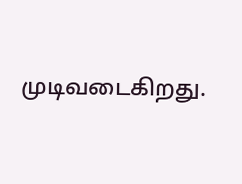முடிவடைகிறது.